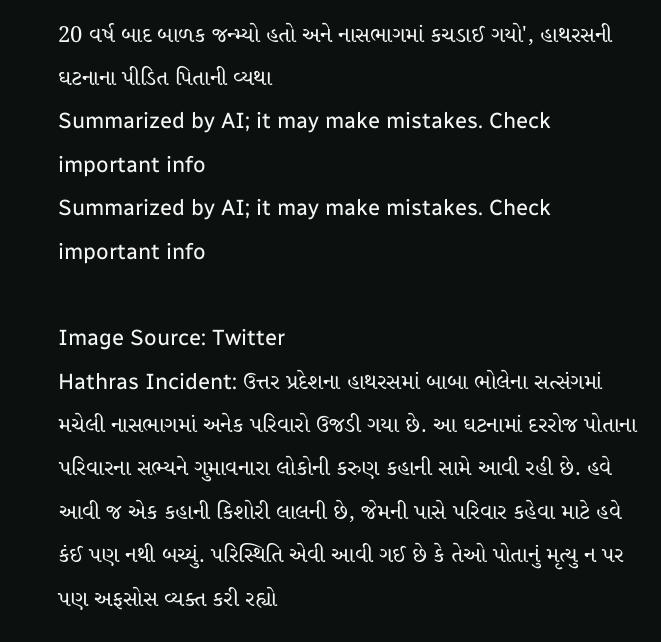20 વર્ષ બાદ બાળક જન્મ્યો હતો અને નાસભાગમાં કચડાઈ ગયો', હાથરસની ઘટનાના પીડિત પિતાની વ્યથા
Summarized by AI; it may make mistakes. Check important info
Summarized by AI; it may make mistakes. Check important info

Image Source: Twitter
Hathras Incident: ઉત્તર પ્રદેશના હાથરસમાં બાબા ભોલેના સત્સંગમાં મચેલી નાસભાગમાં અનેક પરિવારો ઉજડી ગયા છે. આ ઘટનામાં દરરોજ પોતાના પરિવારના સભ્યને ગુમાવનારા લોકોની કરુણ કહાની સામે આવી રહી છે. હવે આવી જ એક કહાની કિશોરી લાલની છે, જેમની પાસે પરિવાર કહેવા માટે હવે કંઈ પણ નથી બચ્યું. પરિસ્થિતિ એવી આવી ગઈ છે કે તેઓ પોતાનું મૃત્યુ ન પર પણ અફસોસ વ્યક્ત કરી રહ્યો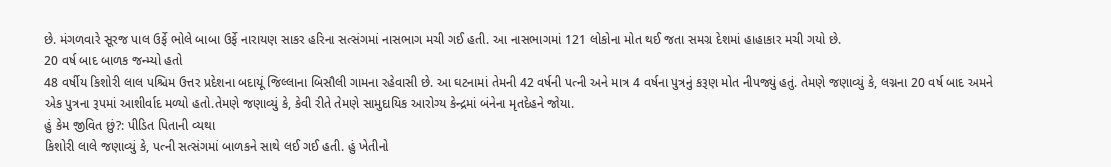છે. મંગળવારે સૂરજ પાલ ઉર્ફે ભોલે બાબા ઉર્ફે નારાયણ સાકર હરિના સત્સંગમાં નાસભાગ મચી ગઈ હતી. આ નાસભાગમાં 121 લોકોના મોત થઈ જતા સમગ્ર દેશમાં હાહાકાર મચી ગયો છે.
20 વર્ષ બાદ બાળક જન્મ્યો હતો
48 વર્ષીય કિશોરી લાલ પશ્ચિમ ઉત્તર પ્રદેશના બદાયૂં જિલ્લાના બિસૌલી ગામના રહેવાસી છે. આ ઘટનામાં તેમની 42 વર્ષની પત્ની અને માત્ર 4 વર્ષના પુત્રનું કરૂણ મોત નીપજ્યું હતું. તેમણે જણાવ્યું કે, લગ્નના 20 વર્ષ બાદ અમને એક પુત્રના રૂપમાં આશીર્વાદ મળ્યો હતો.તેમણે જણાવ્યું કે, કેવી રીતે તેમણે સામુદાયિક આરોગ્ય કેન્દ્રમાં બંનેના મૃતદેહને જોયા.
હું કેમ જીવિત છું?: પીડિત પિતાની વ્યથા
કિશોરી લાલે જણાવ્યું કે, પત્ની સત્સંગમાં બાળકને સાથે લઈ ગઈ હતી. હું ખેતીનો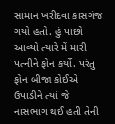સામાન ખરીદવા કાસગંજ ગયો હતો. હું પાછો આવ્યો ત્યારે મેં મારી પત્નીને ફોન કર્યો. પરંતુ ફોન બીજા કોઈએ ઉપાડીને ત્યાં જે નાસભાગ થઈ હતી તેની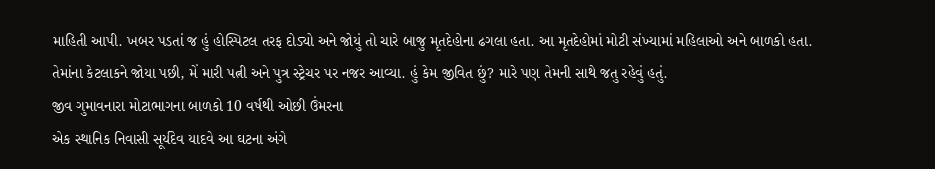માહિતી આપી. ખબર પડતાં જ હું હોસ્પિટલ તરફ દોડ્યો અને જોયું તો ચારે બાજુ મૃતદેહોના ઢગલા હતા. આ મૃતદેહોમાં મોટી સંખ્યામાં મહિલાઓ અને બાળકો હતા. તેમાંના કેટલાકને જોયા પછી, મેં મારી પત્ની અને પુત્ર સ્ટ્રેચર પર નજર આવ્યા. હું કેમ જીવિત છું? મારે પણ તેમની સાથે જતુ રહેવું હતું.
જીવ ગુમાવનારા મોટાભાગના બાળકો 10 વર્ષથી ઓછી ઉંમરના
એક સ્થાનિક નિવાસી સૂર્યદેવ યાદવે આ ઘટના અંગે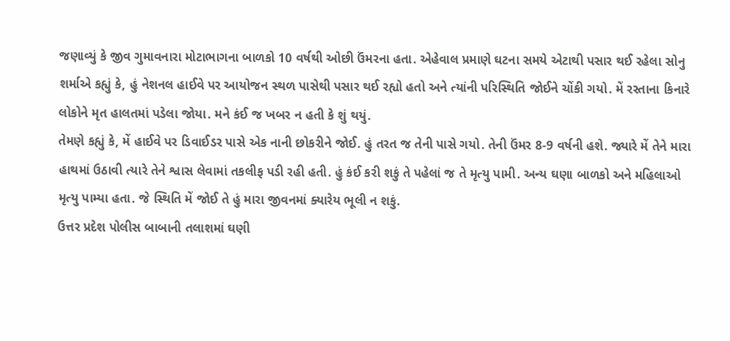જણાવ્યું કે જીવ ગુમાવનારા મોટાભાગના બાળકો 10 વર્ષથી ઓછી ઉંમરના હતા. એહેવાલ પ્રમાણે ઘટના સમયે એટાથી પસાર થઈ રહેલા સોનુ શર્માએ કહ્યું કે, હું નેશનલ હાઈવે પર આયોજન સ્થળ પાસેથી પસાર થઈ રહ્યો હતો અને ત્યાંની પરિસ્થિતિ જોઈને ચોંકી ગયો. મેં રસ્તાના કિનારે લોકોને મૃત હાલતમાં પડેલા જોયા. મને કંઈ જ ખબર ન હતી કે શું થયું.
તેમણે કહ્યું કે, મેં હાઈવે પર ડિવાઈડર પાસે એક નાની છોકરીને જોઈ. હું તરત જ તેની પાસે ગયો. તેની ઉંમર 8-9 વર્ષની હશે. જ્યારે મેં તેને મારા હાથમાં ઉઠાવી ત્યારે તેને શ્વાસ લેવામાં તકલીફ પડી રહી હતી. હું કંઈ કરી શકું તે પહેલાં જ તે મૃત્યુ પામી. અન્ય ઘણા બાળકો અને મહિલાઓ મૃત્યુ પામ્યા હતા. જે સ્થિતિ મેં જોઈ તે હું મારા જીવનમાં ક્યારેય ભૂલી ન શકું.
ઉત્તર પ્રદેશ પોલીસ બાબાની તલાશમાં ઘણી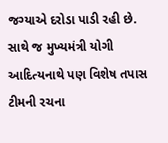જગ્યાએ દરોડા પાડી રહી છે. સાથે જ મુખ્યમંત્રી યોગી આદિત્યનાથે પણ વિશેષ તપાસ ટીમની રચના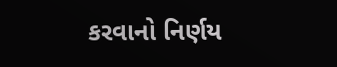કરવાનો નિર્ણય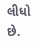લીધો છે.